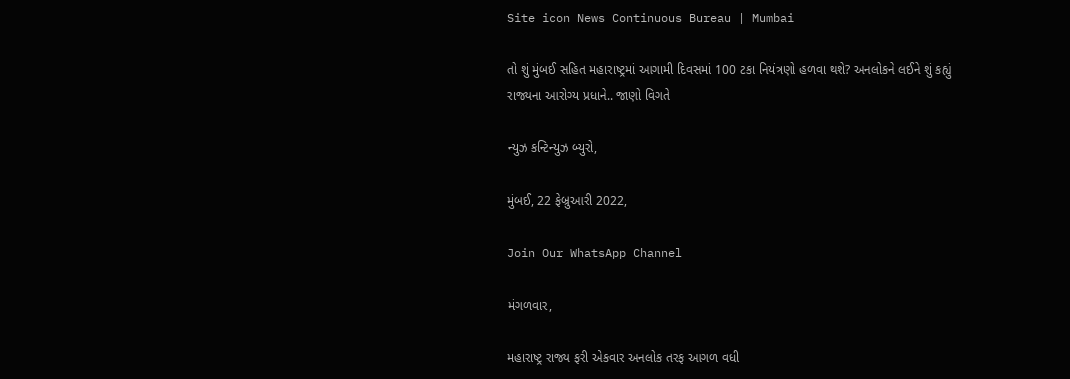Site icon News Continuous Bureau | Mumbai

તો શું મુંબઈ સહિત મહારાષ્ટ્રમાં આગામી દિવસમાં 100 ટકા નિયંત્રણો હળવા થશે? અનલોકને લઈને શું કહ્યું રાજ્યના આરોગ્ય પ્રધાને.. જાણો વિગતે

ન્યુઝ કન્ટિન્યુઝ બ્યુરો,

મુંબઈ, 22 ફેબ્રુઆરી 2022,

Join Our WhatsApp Channel

મંગળવાર,

મહારાષ્ટ્ર રાજ્ય ફરી એકવાર અનલોક તરફ આગળ વધી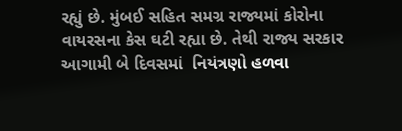રહ્યું છે. મુંબઈ સહિત સમગ્ર રાજ્યમાં કોરોના વાયરસના કેસ ઘટી રહ્યા છે. તેથી રાજ્ય સરકાર આગામી બે દિવસમાં  નિયંત્રણો હળવા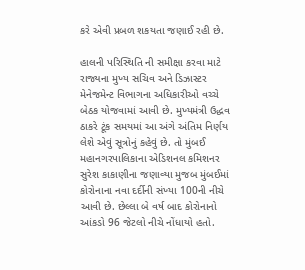કરે એવી પ્રબળ શકયતા જણાઈ રહી છે.

હાલની પરિસ્થિતિ ની સમીક્ષા કરવા માટે રાજ્યના મુખ્ય સચિવ અને ડિઝાસ્ટર મેનેજમેન્ટ વિભાગના અધિકારીઓ વચ્ચે બેઠક યોજવામાં આવી છે. મુખ્યમંત્રી ઉદ્ધવ ઠાકરે ટૂંક સમયમાં આ અંગે અંતિમ નિર્ણય લેશે એવું સૂત્રોનું કહેવું છે. તો મુંબઈ મહાનગરપાલિકાના એડિશનલ કમિશનર સુરેશ કાકાણીના જણાવ્યા મુજબ મુંબઈમાં કોરોનાના નવા દર્દીની સંખ્યા 100ની નીચે આવી છે. છેલ્લા બે વર્ષ બાદ કોરોનાનો આંકડો 96 જેટલો નીચે નોંધાયો હતો.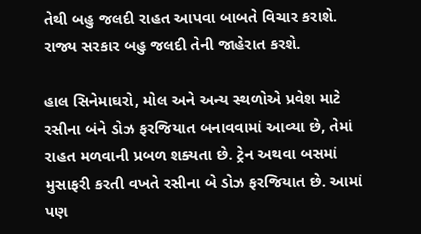તેથી બહુ જલદી રાહત આપવા બાબતે વિચાર કરાશે. રાજ્ય સરકાર બહુ જલદી તેની જાહેરાત કરશે.

હાલ સિનેમાઘરો, મોલ અને અન્ય સ્થળોએ પ્રવેશ માટે રસીના બંને ડોઝ ફરજિયાત બનાવવામાં આવ્યા છે, તેમાં રાહત મળવાની પ્રબળ શક્યતા છે. ટ્રેન અથવા બસમાં મુસાફરી કરતી વખતે રસીના બે ડોઝ ફરજિયાત છે. આમાં પણ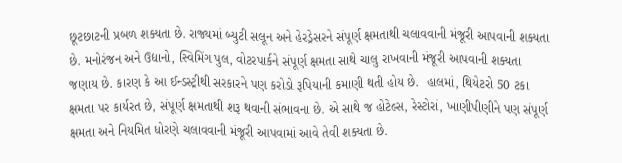છૂટછાટની પ્રબળ શક્યતા છે. રાજ્યમાં બ્યુટી સલૂન અને હેરડ્રેસરને સંપૂર્ણ ક્ષમતાથી ચલાવવાની મંજૂરી આપવાની શક્યતા છે. મનોરંજન અને ઉદ્યાનો, સ્વિમિંગ પુલ, વોટરપાર્કને સંપૂર્ણ ક્ષમતા સાથે ચાલુ રાખવાની મંજૂરી આપવાની શક્યતા જણાય છે. કારણ કે આ ઈન્ડસ્ટ્રીથી સરકારને પણ કરોડો રૂપિયાની કમાણી થતી હોય છે.  હાલમાં, થિયેટરો 50 ટકા ક્ષમતા પર કાર્યરત છે, સંપૂર્ણ ક્ષમતાથી શરૂ થવાની સંભાવના છે. એ સાથે જ હોટેલ્સ, રેસ્ટોરાં, ખાણીપીણીને પણ સંપૂર્ણ ક્ષમતા અને નિયમિત ધોરણે ચલાવવાની મંજૂરી આપવામાં આવે તેવી શક્યતા છે.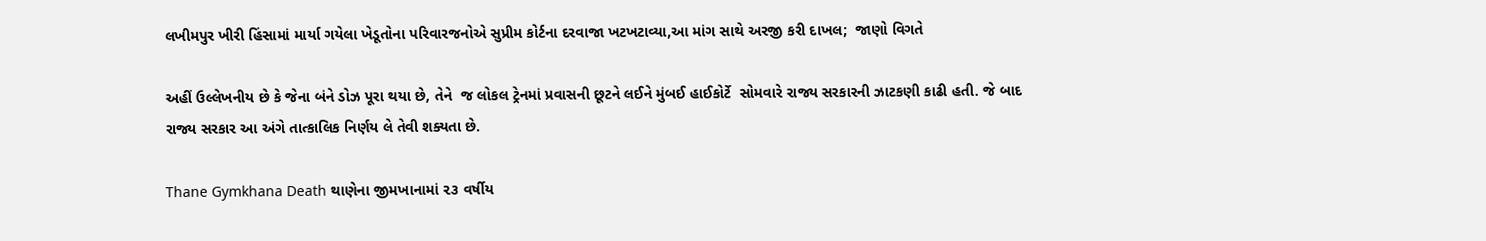લખીમપુર ખીરી હિંસામાં માર્યા ગયેલા ખેડૂતોના પરિવારજનોએ સુપ્રીમ કોર્ટના દરવાજા ખટખટાવ્યા,આ માંગ સાથે અરજી કરી દાખલ;  જાણો વિગતે

અહીં ઉલ્લેખનીય છે કે જેના બંને ડોઝ પૂરા થયા છે, તેને  જ લોકલ ટ્રેનમાં પ્રવાસની છૂટને લઈને મુંબઈ હાઈકોર્ટે  સોમવારે રાજ્ય સરકારની ઝાટકણી કાઢી હતી. જે બાદ રાજ્ય સરકાર આ અંગે તાત્કાલિક નિર્ણય લે તેવી શક્યતા છે.

Thane Gymkhana Death થાણેના જીમખાનામાં ૨૩ વર્ષીય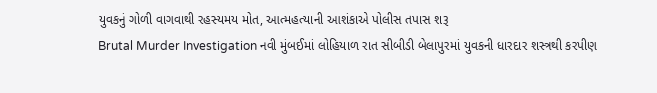યુવકનું ગોળી વાગવાથી રહસ્યમય મોત, આત્મહત્યાની આશંકાએ પોલીસ તપાસ શરૂ
Brutal Murder Investigation નવી મુંબઈમાં લોહિયાળ રાત સીબીડી બેલાપુરમાં યુવકની ધારદાર શસ્ત્રથી કરપીણ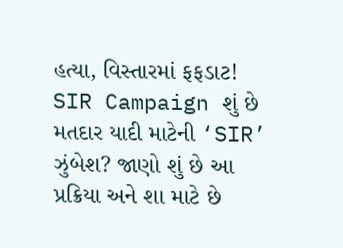હત્યા, વિસ્તારમાં ફફડાટ!
SIR Campaign શું છે મતદાર યાદી માટેની ‘SIR’ ઝુંબેશ? જાણો શું છે આ પ્રક્રિયા અને શા માટે છે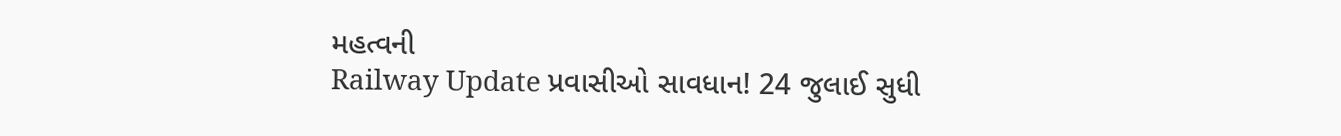મહત્વની
Railway Update પ્રવાસીઓ સાવધાન! 24 જુલાઈ સુધી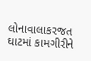લોનાવાલાકરજત ઘાટમાં કામગીરીને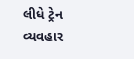લીધે ટ્રેન વ્યવહાર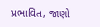પ્રભાવિત, જાણો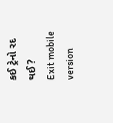કઈ ટ્રેનો રદ થઈ?
Exit mobile version